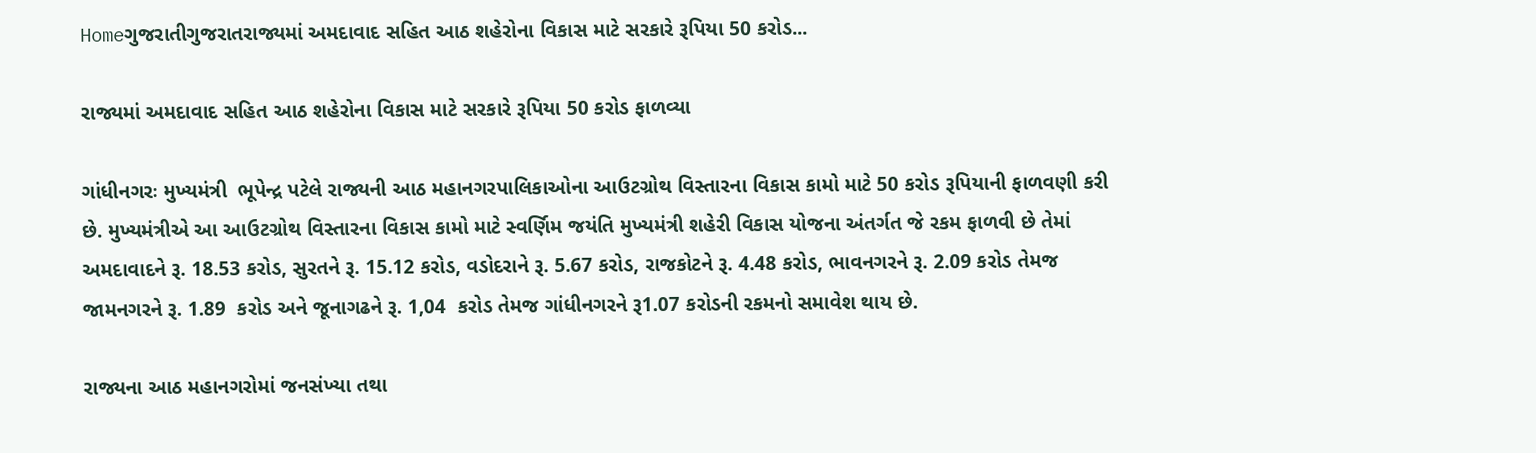Homeગુજરાતીગુજરાતરાજ્યમાં અમદાવાદ સહિત આઠ શહેરોના વિકાસ માટે સરકારે રૂપિયા 50 કરોડ...

રાજ્યમાં અમદાવાદ સહિત આઠ શહેરોના વિકાસ માટે સરકારે રૂપિયા 50 કરોડ ફાળવ્યા

ગાંધીનગરઃ મુખ્યમંત્રી  ભૂપેન્દ્ર પટેલે રાજ્યની આઠ મહાનગરપાલિકાઓના આઉટગ્રોથ વિસ્તારના વિકાસ કામો માટે 50 કરોડ રૂપિયાની ફાળવણી કરી છે. મુખ્યમંત્રીએ આ આઉટગ્રોથ વિસ્તારના વિકાસ કામો માટે સ્વર્ણિમ જયંતિ મુખ્યમંત્રી શહેરી વિકાસ યોજના અંતર્ગત જે રકમ ફાળવી છે તેમાં અમદાવાદને રૂ. 18.53 કરોડ, સુરતને રૂ. 15.12 કરોડ, વડોદરાને રૂ. 5.67 કરોડ, રાજકોટને રૂ. 4.48 કરોડ, ભાવનગરને રૂ. 2.09 કરોડ તેમજ જામનગરને રૂ. 1.89  કરોડ અને જૂનાગઢને રૂ. 1,04  કરોડ તેમજ ગાંધીનગરને રૂ1.07 કરોડની રકમનો સમાવેશ થાય છે.

રાજ્યના આઠ મહાનગરોમાં જનસંખ્યા તથા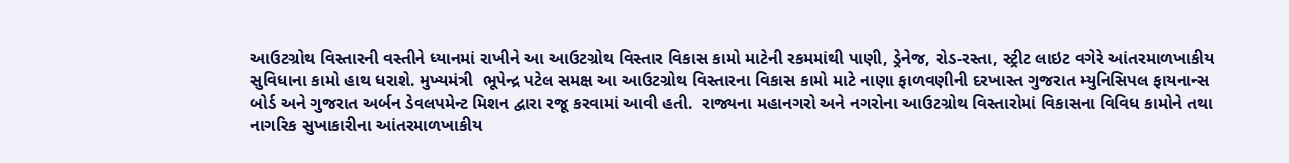આઉટગ્રોથ વિસ્તારની વસ્તીને ધ્યાનમાં રાખીને આ આઉટગ્રોથ વિસ્તાર વિકાસ કામો માટેની રકમમાંથી પાણી, ડ્રેનેજ, રોડ-રસ્તા, સ્ટ્રીટ લાઇટ વગેરે આંતરમાળખાકીય સુવિધાના કામો હાથ ધરાશે. મુખ્યમંત્રી  ભૂપેન્દ્ર પટેલ સમક્ષ આ આઉટગ્રોથ વિસ્તારના વિકાસ કામો માટે નાણા ફાળવણીની દરખાસ્ત ગુજરાત મ્યુનિસિપલ ફાયનાન્સ બોર્ડ અને ગુજરાત અર્બન ડેવલપમેન્ટ મિશન દ્વારા રજૂ કરવામાં આવી હતી.  રાજ્યના મહાનગરો અને નગરોના આઉટગ્રોથ વિસ્તારોમાં વિકાસના વિવિધ કામોને તથા નાગરિક સુખાકારીના આંતરમાળખાકીય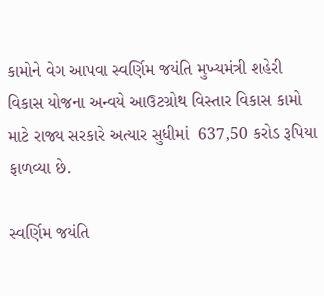કામોને વેગ આપવા સ્વર્ણિમ જયંતિ મુખ્યમંત્રી શહેરી વિકાસ યોજના અન્વયે આઉટગ્રોથ વિસ્તાર વિકાસ કામો માટે રાજ્ય સરકારે અત્યાર સુધીમાં  637,50 કરોડ રૂપિયા ફાળવ્યા છે.

સ્વર્ણિમ જયંતિ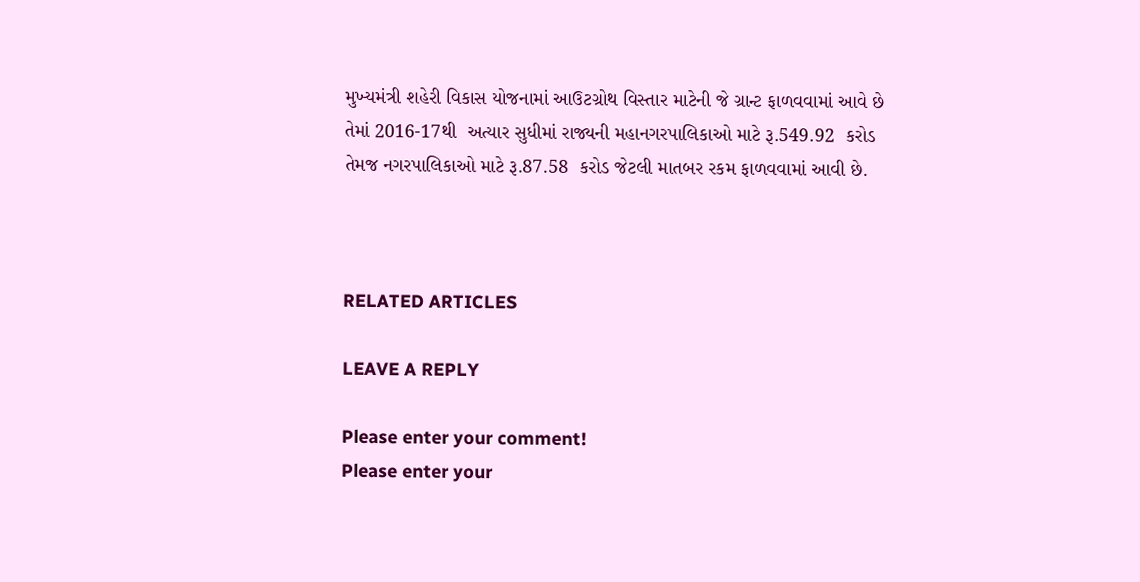મુખ્યમંત્રી શહેરી વિકાસ યોજનામાં આઉટગ્રોથ વિસ્તાર માટેની જે ગ્રાન્ટ ફાળવવામાં આવે છે તેમાં 2016-17થી  અત્યાર સુધીમાં રાજ્યની મહાનગરપાલિકાઓ માટે રૂ.549.92  કરોડ તેમજ નગરપાલિકાઓ માટે રૂ.87.58  કરોડ જેટલી માતબર રકમ ફાળવવામાં આવી છે.



RELATED ARTICLES

LEAVE A REPLY

Please enter your comment!
Please enter your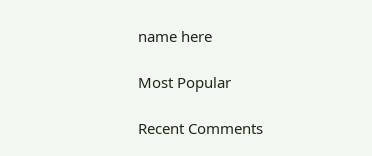name here

Most Popular

Recent Comments